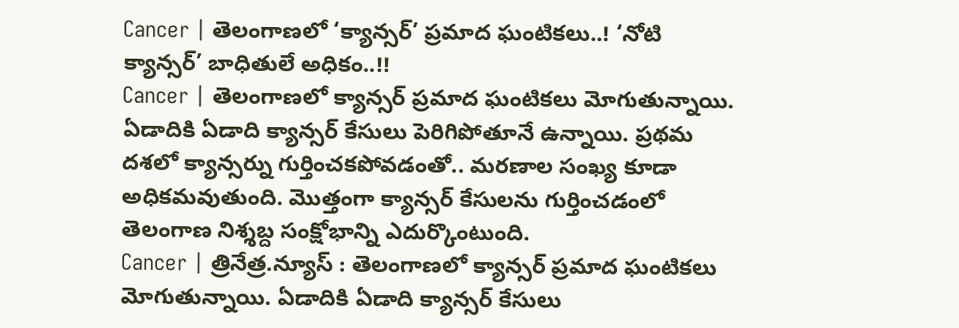Cancer | తెలంగాణలో ‘క్యాన్సర్’ ప్రమాద ఘంటికలు..! ‘నోటి క్యాన్సర్’ బాధితులే అధికం..!!
Cancer | తెలంగాణలో క్యాన్సర్ ప్రమాద ఘంటికలు మోగుతున్నాయి. ఏడాదికి ఏడాది క్యాన్సర్ కేసులు పెరిగిపోతూనే ఉన్నాయి. ప్రథమ దశలో క్యాన్సర్ను గుర్తించకపోవడంతో.. మరణాల సంఖ్య కూడా అధికమవుతుంది. మొత్తంగా క్యాన్సర్ కేసులను గుర్తించడంలో తెలంగాణ నిశ్శబ్ద సంక్షోభాన్ని ఎదుర్కొంటుంది.
Cancer | త్రినేత్ర.న్యూస్ : తెలంగాణలో క్యాన్సర్ ప్రమాద ఘంటికలు మోగుతున్నాయి. ఏడాదికి ఏడాది క్యాన్సర్ కేసులు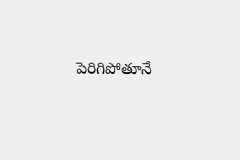పెరిగిపోతూనే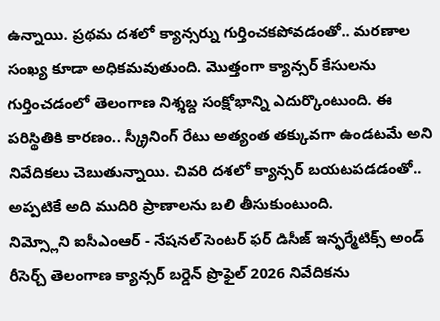ఉన్నాయి. ప్రథమ దశలో క్యాన్సర్ను గుర్తించకపోవడంతో.. మరణాల సంఖ్య కూడా అధికమవుతుంది. మొత్తంగా క్యాన్సర్ కేసులను గుర్తించడంలో తెలంగాణ నిశ్శబ్ద సంక్షోభాన్ని ఎదుర్కొంటుంది. ఈ పరిస్థితికి కారణం.. స్క్రీనింగ్ రేటు అత్యంత తక్కువగా ఉండటమే అని నివేదికలు చెబుతున్నాయి. చివరి దశలో క్యాన్సర్ బయటపడడంతో.. అప్పటికే అది ముదిరి ప్రాణాలను బలి తీసుకుంటుంది.
నిమ్స్లోని ఐసీఎంఆర్ - నేషనల్ సెంటర్ ఫర్ డిసీజ్ ఇన్ఫర్మేటిక్స్ అండ్ రీసెర్చ్ తెలంగాణ క్యాన్సర్ బర్డెన్ ప్రొఫైల్ 2026 నివేదికను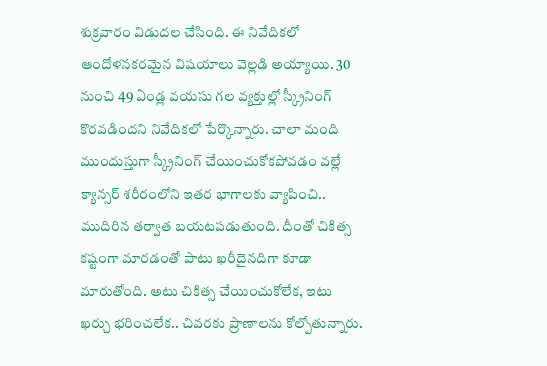శుక్రవారం విడుదల చేసింది. ఈ నివేదికలో ఆందోళనకరమైన విషయాలు వెల్లడి అయ్యాయి. 30 నుంచి 49 ఏండ్ల వయసు గల వ్యక్తుల్లో స్క్రీనింగ్ కొరవడిందని నివేదికలో పేర్కొన్నారు. చాలా మంది ముందుస్తుగా స్క్రీనింగ్ చేయించుకోకపోవడం వల్లే క్యాన్సర్ శరీరంలోని ఇతర భాగాలకు వ్యాపించి.. ముదిరిన తర్వాత బయటపడుతుంది. దీంతో చికిత్స కష్టంగా మారడంతో పాటు ఖరీదైనదిగా కూడా మారుతోంది. అటు చికిత్స చేయించుకోలేక, ఇటు ఖర్చు భరించలేక.. చివరకు ప్రాణాలను కోల్పోతున్నారు.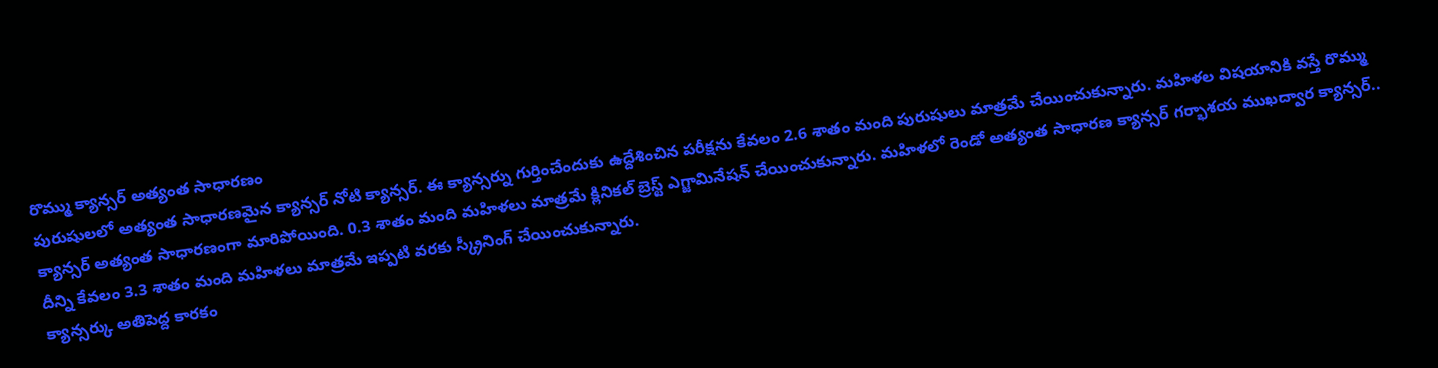రొమ్ము క్యాన్సర్ అత్యంత సాధారణం
పురుషులలో అత్యంత సాధారణమైన క్యాన్సర్ నోటి క్యాన్సర్. ఈ క్యాన్సర్ను గుర్తించేందుకు ఉద్దేశించిన పరీక్షను కేవలం 2.6 శాతం మంది పురుషులు మాత్రమే చేయించుకున్నారు. మహిళల విషయానికి వస్తే రొమ్ము క్యాన్సర్ అత్యంత సాధారణంగా మారిపోయింది. 0.3 శాతం మంది మహిళలు మాత్రమే క్లినికల్ బ్రెస్ట్ ఎగ్జామినేషన్ చేయించుకున్నారు. మహిళలో రెండో అత్యంత సాధారణ క్యాన్సర్ గర్భాశయ ముఖద్వార క్యాన్సర్.. దీన్ని కేవలం 3.3 శాతం మంది మహిళలు మాత్రమే ఇప్పటి వరకు స్క్రీనింగ్ చేయించుకున్నారు.
క్యాన్సర్కు అతిపెద్ద కారకం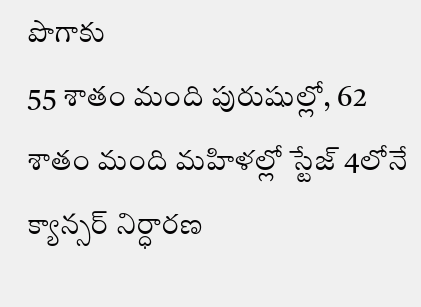పొగాకు
55 శాతం మంది పురుషుల్లో, 62 శాతం మంది మహిళల్లో స్టేజ్ 4లోనే క్యాన్సర్ నిర్ధారణ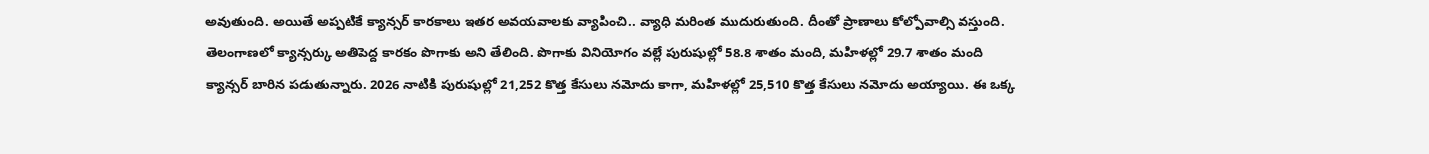అవుతుంది. అయితే అప్పటికే క్యాన్సర్ కారకాలు ఇతర అవయవాలకు వ్యాపించి.. వ్యాధి మరింత ముదురుతుంది. దీంతో ప్రాణాలు కోల్పోవాల్సి వస్తుంది. తెలంగాణలో క్యాన్సర్కు అతిపెద్ద కారకం పొగాకు అని తేలింది. పొగాకు వినియోగం వల్లే పురుషుల్లో 58.8 శాతం మంది, మహిళల్లో 29.7 శాతం మంది క్యాన్సర్ బారిన పడుతున్నారు. 2026 నాటికి పురుషుల్లో 21,252 కొత్త కేసులు నమోదు కాగా, మహిళల్లో 25,510 కొత్త కేసులు నమోదు అయ్యాయి. ఈ ఒక్క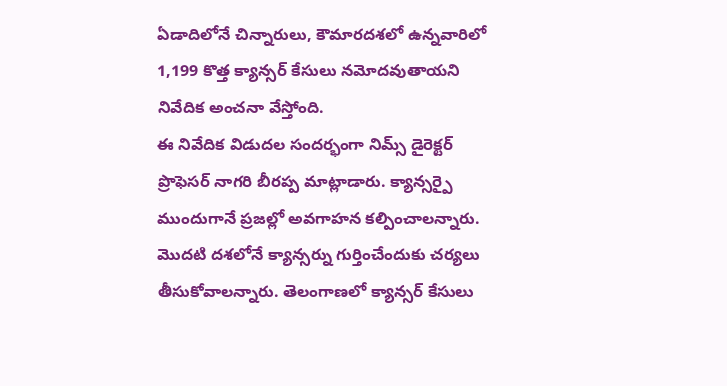ఏడాదిలోనే చిన్నారులు, కౌమారదశలో ఉన్నవారిలో 1,199 కొత్త క్యాన్సర్ కేసులు నమోదవుతాయని నివేదిక అంచనా వేస్తోంది.
ఈ నివేదిక విడుదల సందర్భంగా నిమ్స్ డైరెక్టర్ ప్రొఫెసర్ నాగరి బీరప్ప మాట్లాడారు. క్యాన్సర్పై ముందుగానే ప్రజల్లో అవగాహన కల్పించాలన్నారు. మొదటి దశలోనే క్యాన్సర్ను గుర్తించేందుకు చర్యలు తీసుకోవాలన్నారు. తెలంగాణలో క్యాన్సర్ కేసులు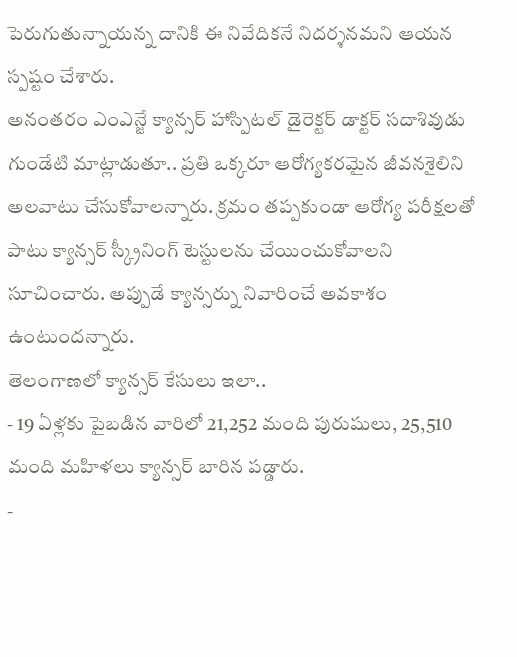పెరుగుతున్నాయన్న దానికి ఈ నివేదికనే నిదర్శనమని ఆయన స్పష్టం చేశారు.
అనంతరం ఎంఎన్జే క్యాన్సర్ హాస్పిటల్ డైరెక్టర్ డాక్టర్ సదాశివుడు గుండేటి మాట్లాడుతూ.. ప్రతి ఒక్కరూ ఆరోగ్యకరమైన జీవనశైలిని అలవాటు చేసుకోవాలన్నారు. క్రమం తప్పకుండా ఆరోగ్య పరీక్షలతో పాటు క్యాన్సర్ స్క్రీనింగ్ టెస్టులను చేయించుకోవాలని సూచించారు. అప్పుడే క్యాన్సర్ను నివారించే అవకాశం ఉంటుందన్నారు.
తెలంగాణలో క్యాన్సర్ కేసులు ఇలా..
- 19 ఏళ్లకు పైబడిన వారిలో 21,252 మంది పురుషులు, 25,510 మంది మహిళలు క్యాన్సర్ బారిన పడ్డారు.
-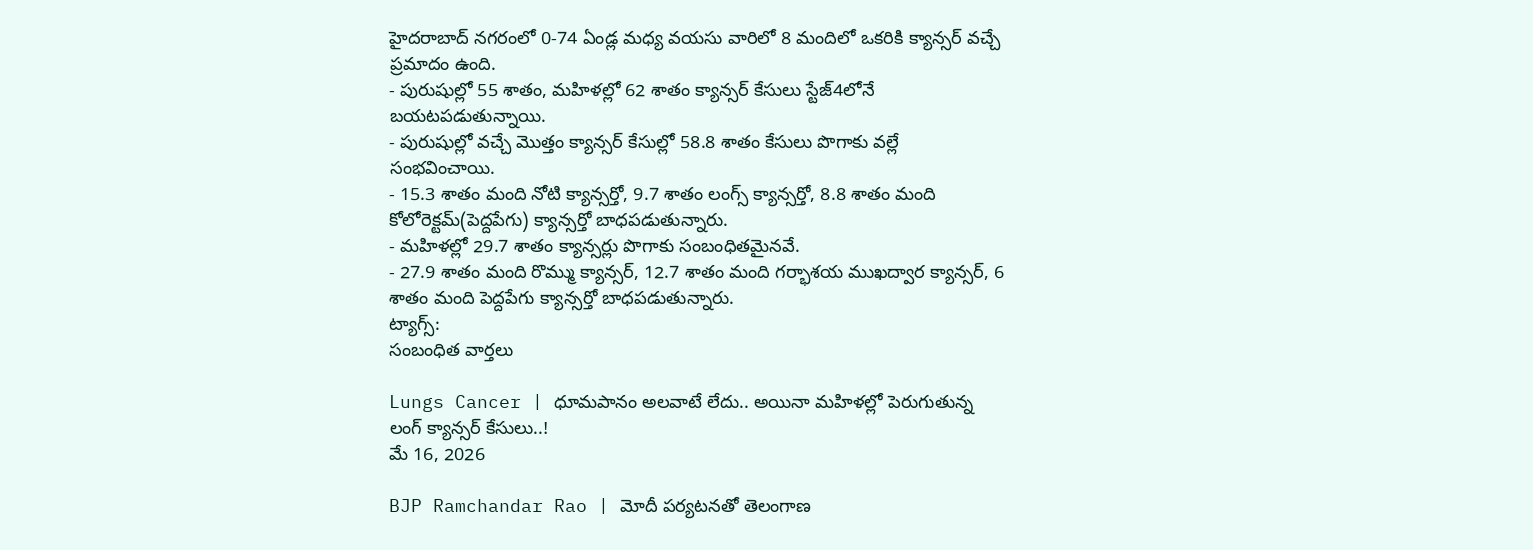హైదరాబాద్ నగరంలో 0-74 ఏండ్ల మధ్య వయసు వారిలో 8 మందిలో ఒకరికి క్యాన్సర్ వచ్చే ప్రమాదం ఉంది.
- పురుషుల్లో 55 శాతం, మహిళల్లో 62 శాతం క్యాన్సర్ కేసులు స్టేజ్4లోనే బయటపడుతున్నాయి.
- పురుషుల్లో వచ్చే మొత్తం క్యాన్సర్ కేసుల్లో 58.8 శాతం కేసులు పొగాకు వల్లే సంభవించాయి.
- 15.3 శాతం మంది నోటి క్యాన్సర్తో, 9.7 శాతం లంగ్స్ క్యాన్సర్తో, 8.8 శాతం మంది కోలోరెక్టమ్(పెద్దపేగు) క్యాన్సర్తో బాధపడుతున్నారు.
- మహిళల్లో 29.7 శాతం క్యాన్సర్లు పొగాకు సంబంధితమైనవే.
- 27.9 శాతం మంది రొమ్ము క్యాన్సర్, 12.7 శాతం మంది గర్భాశయ ముఖద్వార క్యాన్సర్, 6 శాతం మంది పెద్దపేగు క్యాన్సర్తో బాధపడుతున్నారు.
ట్యాగ్స్:
సంబంధిత వార్తలు

Lungs Cancer | ధూమపానం అలవాటే లేదు.. అయినా మహిళల్లో పెరుగుతున్న లంగ్ క్యాన్సర్ కేసులు..!
మే 16, 2026

BJP Ramchandar Rao | మోదీ పర్యటనతో తెలంగాణ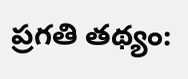ప్రగతి తథ్యం: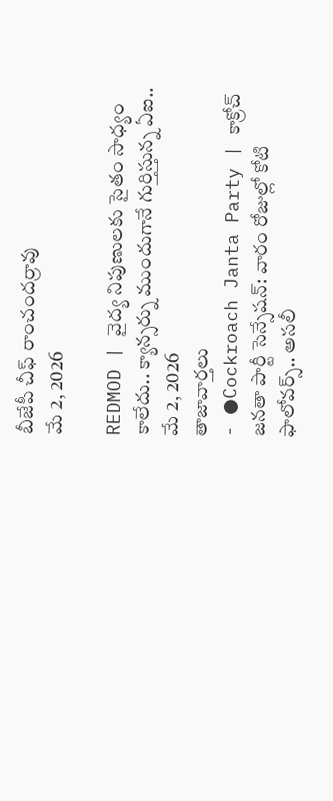బీజేపీ చీఫ్ రాంచందర్రావు
మే 2, 2026

REDMOD | వైద్య నిపుణులకు సైతం సాధ్యం కాలేదు.. క్యాన్సర్ను ముందుగానే గుర్తిస్తున్న ఏఐ..
మే 2, 2026
తాజావార్తలు
- ●Cockroach Janta Party | కాక్రోచ్ జనతా పార్టీ సెన్సేషన్: వారం రోజుల్లో కోటి ఫాలోవర్స్.. అసలీ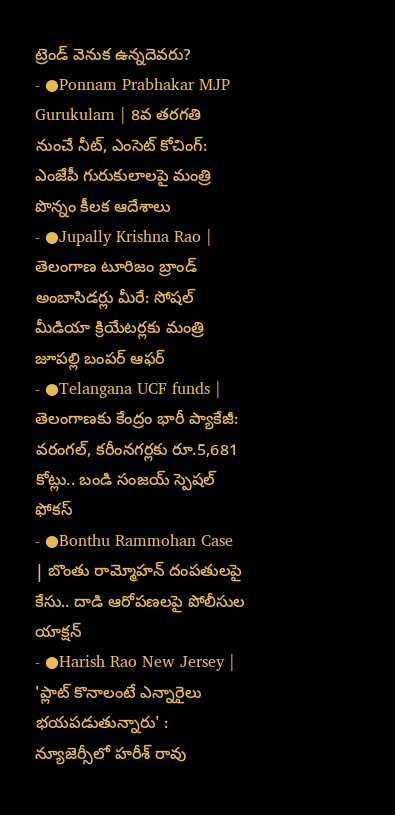ట్రెండ్ వెనుక ఉన్నదెవరు?
- ●Ponnam Prabhakar MJP Gurukulam | 8వ తరగతి నుంచే నీట్, ఎంసెట్ కోచింగ్: ఎంజేపీ గురుకులాలపై మంత్రి పొన్నం కీలక ఆదేశాలు
- ●Jupally Krishna Rao | తెలంగాణ టూరిజం బ్రాండ్ అంబాసిడర్లు మీరే: సోషల్ మీడియా క్రియేటర్లకు మంత్రి జూపల్లి బంపర్ ఆఫర్
- ●Telangana UCF funds | తెలంగాణకు కేంద్రం భారీ ప్యాకేజీ: వరంగల్, కరీంనగర్లకు రూ.5,681 కోట్లు.. బండి సంజయ్ స్పెషల్ ఫోకస్
- ●Bonthu Rammohan Case | బొంతు రామ్మోహన్ దంపతులపై కేసు.. దాడి ఆరోపణలపై పోలీసుల యాక్షన్
- ●Harish Rao New Jersey | 'ప్లాట్ కొనాలంటే ఎన్నారైలు భయపడుతున్నారు' : న్యూజెర్సీలో హరీశ్ రావు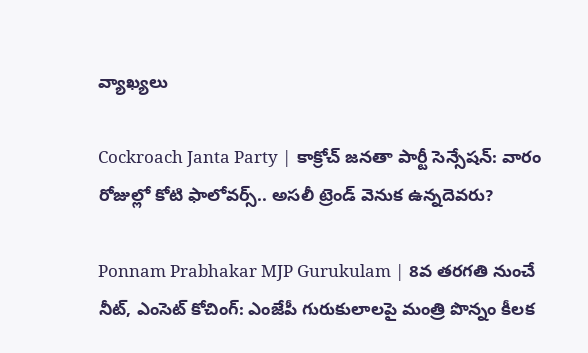వ్యాఖ్యలు

Cockroach Janta Party | కాక్రోచ్ జనతా పార్టీ సెన్సేషన్: వారం రోజుల్లో కోటి ఫాలోవర్స్.. అసలీ ట్రెండ్ వెనుక ఉన్నదెవరు?

Ponnam Prabhakar MJP Gurukulam | 8వ తరగతి నుంచే నీట్, ఎంసెట్ కోచింగ్: ఎంజేపీ గురుకులాలపై మంత్రి పొన్నం కీలక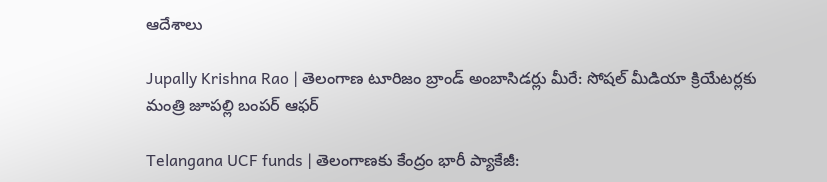ఆదేశాలు

Jupally Krishna Rao | తెలంగాణ టూరిజం బ్రాండ్ అంబాసిడర్లు మీరే: సోషల్ మీడియా క్రియేటర్లకు మంత్రి జూపల్లి బంపర్ ఆఫర్

Telangana UCF funds | తెలంగాణకు కేంద్రం భారీ ప్యాకేజీ: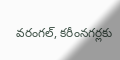వరంగల్, కరీంనగర్లకు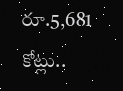రూ.5,681 కోట్లు..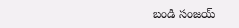బండి సంజయ్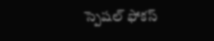స్పెషల్ ఫోకస్